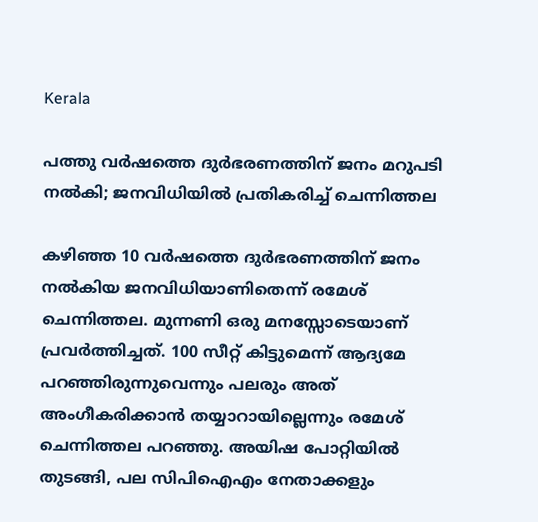Kerala

പത്തു വർഷത്തെ ദുർഭരണത്തിന് ജനം മറുപടി നൽകി; ജനവിധിയിൽ പ്രതികരിച്ച് ചെന്നിത്തല

കഴിഞ്ഞ 10 വർഷത്തെ ദുർഭരണത്തിന് ജനം നൽകിയ ജനവിധിയാണിതെന്ന് രമേശ് ചെന്നിത്തല. മുന്നണി ഒരു മനസ്സോടെയാണ് പ്രവർത്തിച്ചത്. 100 സീറ്റ് കിട്ടുമെന്ന് ആദ്യമേ പറഞ്ഞിരുന്നുവെന്നും പലരും അത് അംഗീകരിക്കാൻ തയ്യാറായില്ലെന്നും രമേശ് ചെന്നിത്തല പറഞ്ഞു. അയിഷ പോറ്റിയിൽ തുടങ്ങി, പല സിപിഐഎം നേതാക്കളും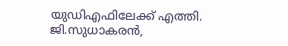യുഡിഎഫിലേക്ക് എത്തി. ജി.സുധാകരൻ,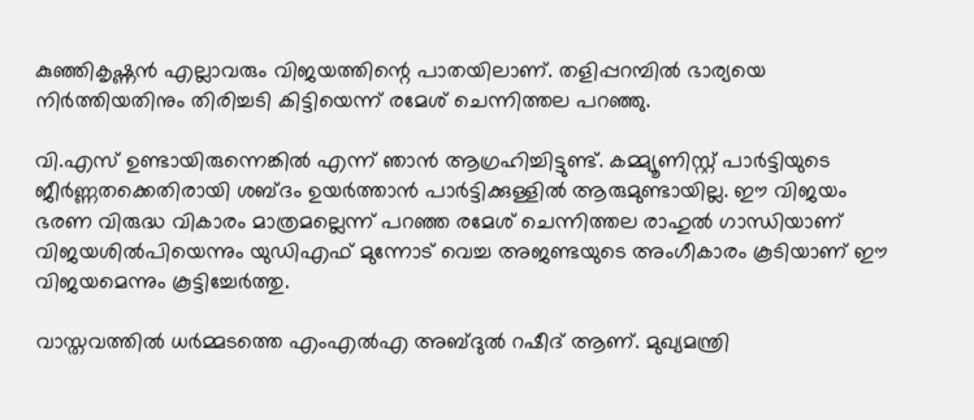കുഞ്ഞികൃഷ്ണൻ എല്ലാവരും വിജയത്തിന്റെ പാതയിലാണ്. തളിപ്പറമ്പിൽ ഭാര്യയെ നിർത്തിയതിനും തിരിച്ചടി കിട്ടിയെന്ന് രമേശ് ചെന്നിത്തല പറഞ്ഞു.

വി.എസ് ഉണ്ടായിരുന്നെങ്കിൽ എന്ന് ഞാൻ ആഗ്രഹിച്ചിട്ടുണ്ട്. കമ്മ്യൂണിസ്റ്റ് പാർട്ടിയുടെ ജീർണ്ണതക്കെതിരായി ശബ്ദം ഉയർത്താൻ പാർട്ടിക്കുള്ളിൽ ആരുമുണ്ടായില്ല. ഈ വിജയം ഭരണ വിരുദ്ധ വികാരം മാത്രമല്ലെന്ന് പറഞ്ഞ രമേശ് ചെന്നിത്തല രാഹുൽ ഗാന്ധിയാണ് വിജയശിൽപിയെന്നും യുഡിഎഫ് മുന്നോട് വെച്ച അജണ്ടയുടെ അംഗീകാരം കൂടിയാണ് ഈ വിജയമെന്നും കൂട്ടിച്ചേർത്തു.

വാസ്തവത്തിൽ ധർമ്മടത്തെ എംഎൽഎ അബ്ദുൽ റഷീദ് ആണ്. മുഖ്യമന്ത്രി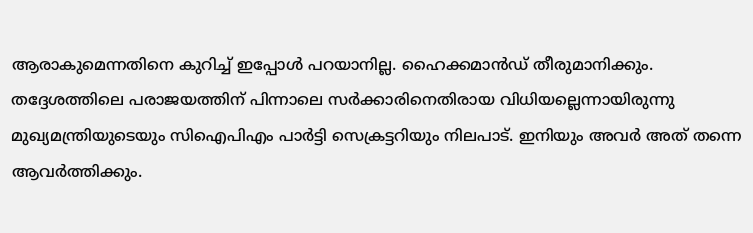ആരാകുമെന്നതിനെ കുറിച്ച് ഇപ്പോൾ പറയാനില്ല. ഹൈക്കമാൻഡ് തീരുമാനിക്കും. തദ്ദേശത്തിലെ പരാജയത്തിന് പിന്നാലെ സർക്കാരിനെതിരായ വിധിയല്ലെന്നായിരുന്നു മുഖ്യമന്ത്രിയുടെയും സിഐപിഎം പാർട്ടി സെക്രട്ടറിയും നിലപാട്. ഇനിയും അവർ അത് തന്നെ ആവർത്തിക്കും.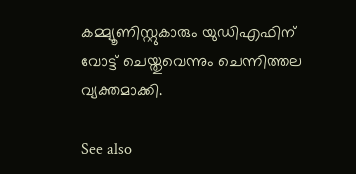കമ്മ്യൂണിസ്റ്റുകാരും യുഡിഎഫിന് വോട്ട് ചെയ്തുവെന്നും ചെന്നിത്തല വ്യക്തമാക്കി.

See also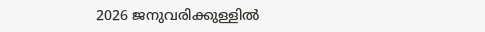2026 ജനുവരിക്കുള്ളിൽ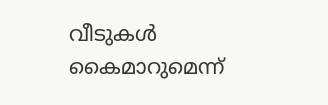വീടുകൾ കൈമാറുമെന്ന്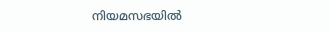നിയമസഭയിൽ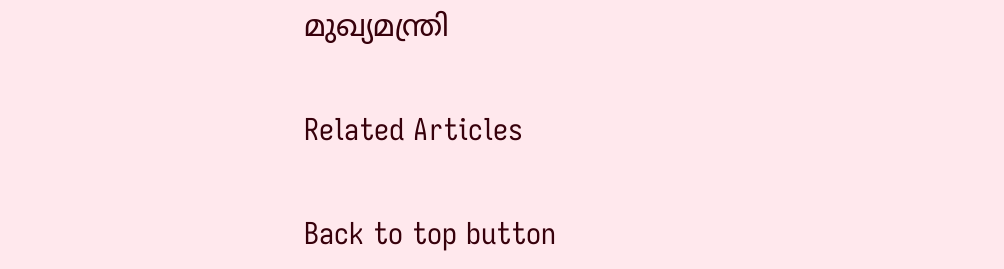മുഖ്യമന്ത്രി

Related Articles

Back to top button